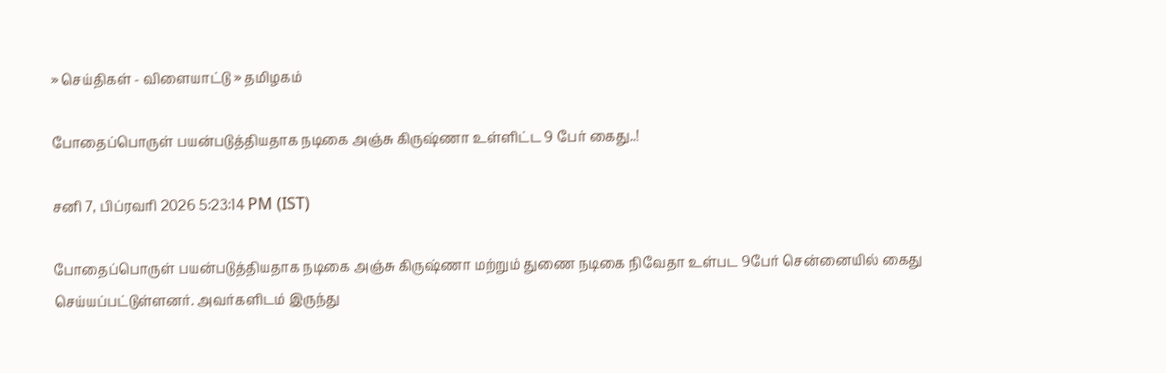» செய்திகள் - விளையாட்டு » தமிழகம்

போதைப்பொருள் பயன்படுத்தியதாக நடிகை அஞ்சு கிருஷ்ணா உள்ளிட்ட 9 பேர் கைது..!

சனி 7, பிப்ரவரி 2026 5:23:14 PM (IST)

போதைப்பொருள் பயன்படுத்தியதாக நடிகை அஞ்சு கிருஷ்ணா மற்றும் துணை நடிகை நிவேதா உள்பட 9பேர் சென்னையில் கைது செய்யப்பட்டுள்ளனர். அவர்களிடம் இருந்து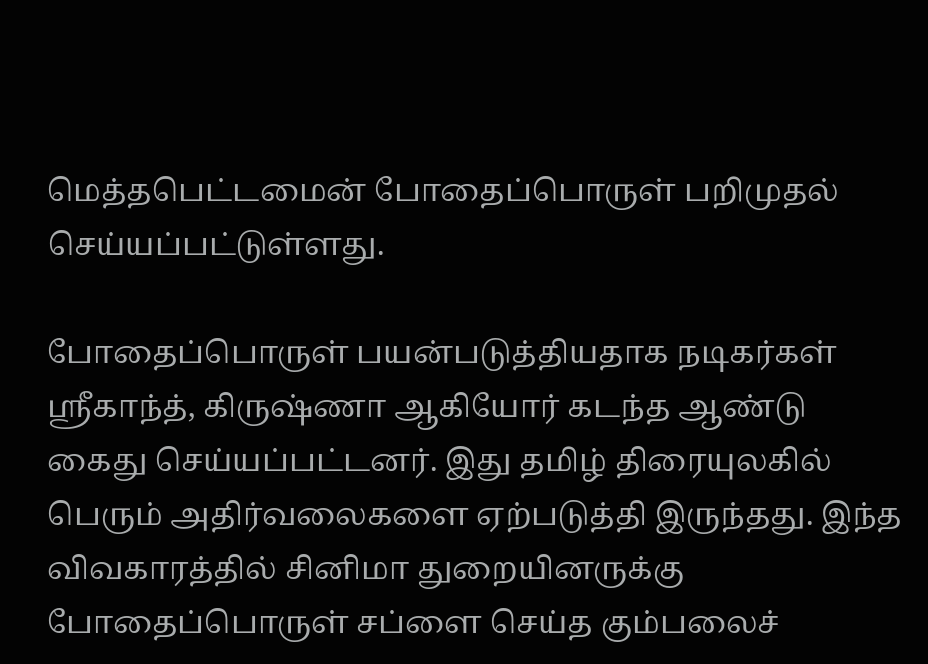மெத்தபெட்டமைன் போதைப்பொருள் பறிமுதல் செய்யப்பட்டுள்ளது.

போதைப்பொருள் பயன்படுத்தியதாக நடிகர்கள் ஸ்ரீகாந்த், கிருஷ்ணா ஆகியோர் கடந்த ஆண்டு கைது செய்யப்பட்டனர். இது தமிழ் திரையுலகில் பெரும் அதிர்வலைகளை ஏற்படுத்தி இருந்தது. இந்த விவகாரத்தில் சினிமா துறையினருக்கு போதைப்பொருள் சப்ளை செய்த கும்பலைச்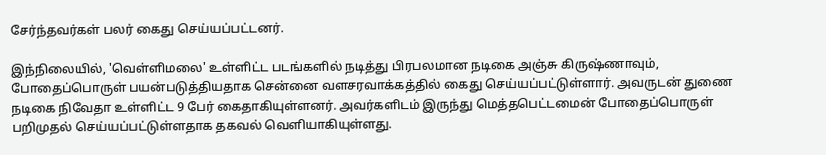சேர்ந்தவர்கள் பலர் கைது செய்யப்பட்டனர்.

இந்நிலையில், 'வெள்ளிமலை' உள்ளிட்ட படங்களில் நடித்து பிரபலமான நடிகை அஞ்சு கிருஷ்ணாவும், போதைப்பொருள் பயன்படுத்தியதாக சென்னை வளசரவாக்கத்தில் கைது செய்யப்பட்டுள்ளார். அவருடன் துணை நடிகை நிவேதா உள்ளிட்ட 9 பேர் கைதாகியுள்ளனர். அவர்களிடம் இருந்து மெத்தபெட்டமைன் போதைப்பொருள் பறிமுதல் செய்யப்பட்டுள்ளதாக தகவல் வெளியாகியுள்ளது.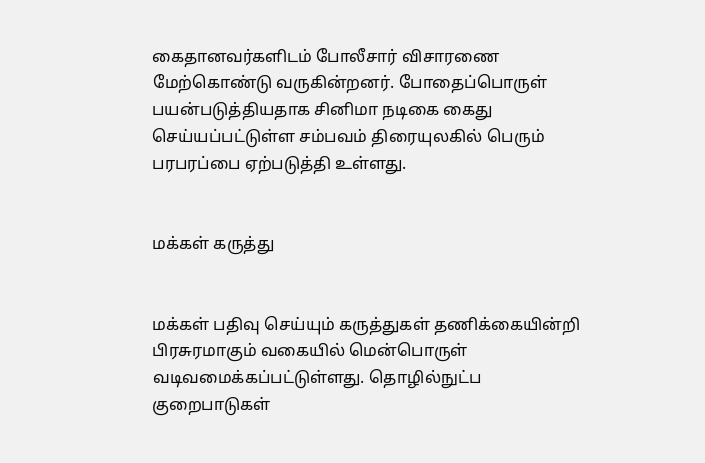கைதானவர்களிடம் போலீசார் விசாரணை மேற்கொண்டு வருகின்றனர். போதைப்பொருள் பயன்படுத்தியதாக சினிமா நடிகை கைது செய்யப்பட்டுள்ள சம்பவம் திரையுலகில் பெரும் பரபரப்பை ஏற்படுத்தி உள்ளது.


மக்கள் கருத்து


மக்கள் பதிவு செய்யும் கருத்துகள் தணிக்கையின்றி பிரசுரமாகும் வகையில் மென்பொருள் வடிவமைக்கப்பட்டுள்ளது. தொழில்நுட்ப குறைபாடுகள்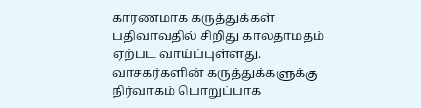காரணமாக கருத்துக்கள் பதிவாவதில் சிறிது காலதாமதம் ஏற்பட வாய்ப்புள்ளது. வாசகர்களின் கருத்துக்களுக்கு நிர்வாகம் பொறுப்பாக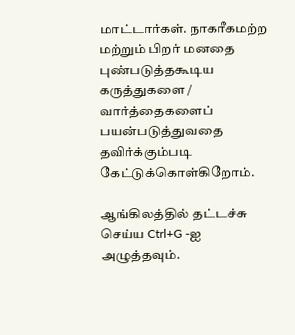மாட்டார்கள். நாகரீகமற்ற மற்றும் பிறர் மனதை புண்படுத்தகூடிய கருத்துகளை / வார்த்தைகளைப் பயன்படுத்துவதை தவிர்க்கும்படி கேட்டுக்கொள்கிறோம்.

ஆங்கிலத்தில் தட்டச்சு செய்ய Ctrl+G -ஐ அழுத்தவும்.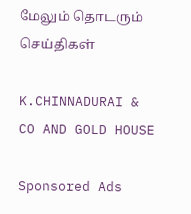மேலும் தொடரும் செய்திகள்

K.CHINNADURAI & CO AND GOLD HOUSE

Sponsored Ads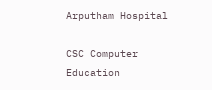Arputham Hospital

CSC Computer Education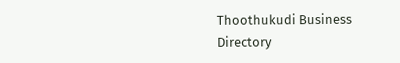Thoothukudi Business Directory